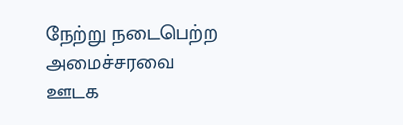நேற்று நடைபெற்ற அமைச்சரவை ஊடக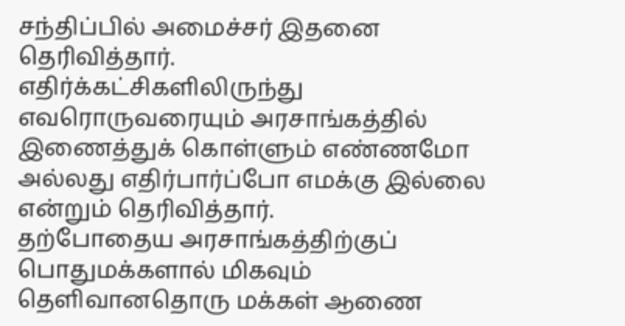சந்திப்பில் அமைச்சர் இதனை தெரிவித்தார்.
எதிர்க்கட்சிகளிலிருந்து எவரொருவரையும் அரசாங்கத்தில் இணைத்துக் கொள்ளும் எண்ணமோ அல்லது எதிர்பார்ப்போ எமக்கு இல்லை என்றும் தெரிவித்தார்.
தற்போதைய அரசாங்கத்திற்குப் பொதுமக்களால் மிகவும் தெளிவானதொரு மக்கள் ஆணை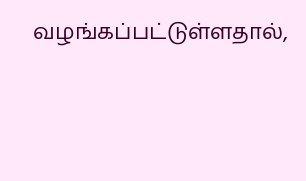வழங்கப்பட்டுள்ளதால்,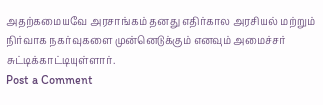அதற்கமையவே அரசாங்கம் தனது எதிர்கால அரசியல் மற்றும் நிர்வாக நகர்வுகளை முன்னெடுக்கும் எனவும் அமைச்சர் சுட்டிக்காட்டியுள்ளார்.
Post a Comment